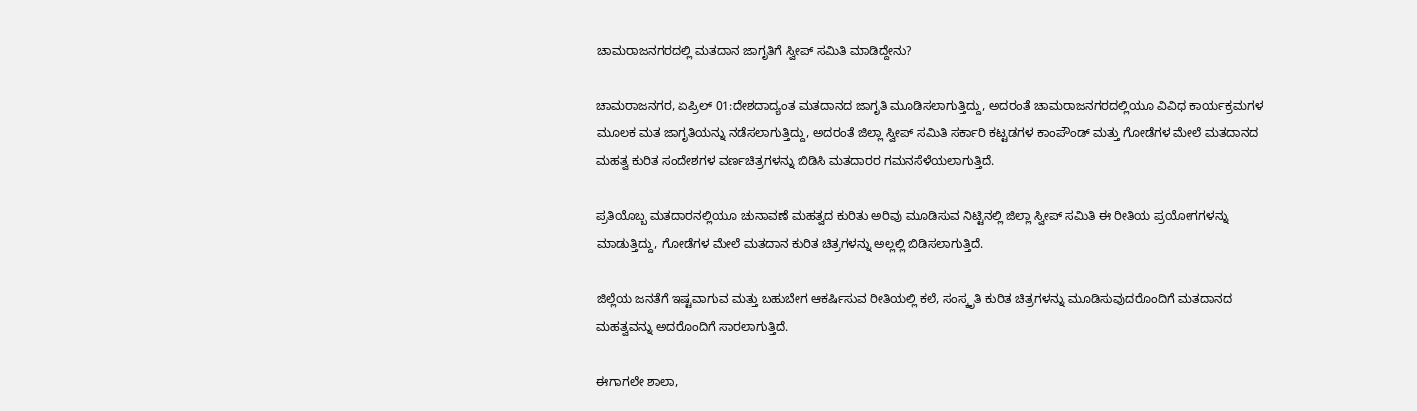ಚಾಮರಾಜನಗರದಲ್ಲಿ ಮತದಾನ ಜಾಗೃತಿಗೆ ಸ್ವೀಪ್ ಸಮಿತಿ ಮಾಡಿದ್ದೇನು?

ಚಾಮರಾಜನಗರ, ಏಪ್ರಿಲ್ 01:ದೇಶದಾದ್ಯಂತ ಮತದಾನದ ಜಾಗೃತಿ ಮೂಡಿಸಲಾಗುತ್ತಿದ್ದು, ಅದರಂತೆ ಚಾಮರಾಜನಗರದಲ್ಲಿಯೂ ವಿವಿಧ ಕಾರ್ಯಕ್ರಮಗಳ ಮೂಲಕ ಮತ ಜಾಗೃತಿಯನ್ನು ನಡೆಸಲಾಗುತ್ತಿದ್ದು, ಅದರಂತೆ ಜಿಲ್ಲಾ ಸ್ವೀಪ್ ಸಮಿತಿ ಸರ್ಕಾರಿ ಕಟ್ಟಡಗಳ ಕಾಂಪೌಂಡ್ ಮತ್ತು ಗೋಡೆಗಳ ಮೇಲೆ ಮತದಾನದ ಮಹತ್ವ ಕುರಿತ ಸಂದೇಶಗಳ ವರ್ಣಚಿತ್ರಗಳನ್ನು ಬಿಡಿಸಿ ಮತದಾರರ ಗಮನಸೆಳೆಯಲಾಗುತ್ತಿದೆ.

ಪ್ರತಿಯೊಬ್ಬ ಮತದಾರನಲ್ಲಿಯೂ ಚುನಾವಣೆ ಮಹತ್ವದ ಕುರಿತು ಅರಿವು ಮೂಡಿಸುವ ನಿಟ್ಟಿನಲ್ಲಿ ಜಿಲ್ಲಾ ಸ್ವೀಪ್ ಸಮಿತಿ ಈ ರೀತಿಯ ಪ್ರಯೋಗಗಳನ್ನು ಮಾಡುತ್ತಿದ್ದು, ಗೋಡೆಗಳ ಮೇಲೆ ಮತದಾನ ಕುರಿತ ಚಿತ್ರಗಳನ್ನು ಅಲ್ಲಲ್ಲಿ ಬಿಡಿಸಲಾಗುತ್ತಿದೆ.

ಜಿಲ್ಲೆಯ ಜನತೆಗೆ ಇಷ್ಟವಾಗುವ ಮತ್ತು ಬಹುಬೇಗ ಆಕರ್ಷಿಸುವ ರೀತಿಯಲ್ಲಿ ಕಲೆ, ಸಂಸ್ಕೃತಿ ಕುರಿತ ಚಿತ್ರಗಳನ್ನು ಮೂಡಿಸುವುದರೊಂದಿಗೆ ಮತದಾನದ ಮಹತ್ವವನ್ನು ಅದರೊಂದಿಗೆ ಸಾರಲಾಗುತ್ತಿದೆ.

ಈಗಾಗಲೇ ಶಾಲಾ,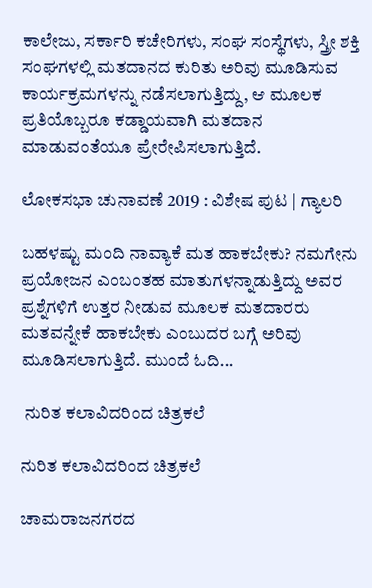ಕಾಲೇಜು, ಸರ್ಕಾರಿ ಕಚೇರಿಗಳು, ಸಂಘ ಸಂಸ್ಥೆಗಳು, ಸ್ತ್ರೀ ಶಕ್ತಿ ಸಂಘಗಳಲ್ಲಿ ಮತದಾನದ ಕುರಿತು ಅರಿವು ಮೂಡಿಸುವ ಕಾರ್ಯಕ್ರಮಗಳನ್ನು ನಡೆಸಲಾಗುತ್ತಿದ್ದು, ಆ ಮೂಲಕ ಪ್ರತಿಯೊಬ್ಬರೂ ಕಡ್ಡಾಯವಾಗಿ ಮತದಾನ ಮಾಡುವಂತೆಯೂ ಪ್ರೇರೇಪಿಸಲಾಗುತ್ತಿದೆ.

ಲೋಕಸಭಾ ಚುನಾವಣೆ 2019 : ವಿಶೇಷ ಪುಟ | ಗ್ಯಾಲರಿ

ಬಹಳಷ್ಟು ಮಂದಿ ನಾವ್ಯಾಕೆ ಮತ ಹಾಕಬೇಕು? ನಮಗೇನು ಪ್ರಯೋಜನ ಎಂಬಂತಹ ಮಾತುಗಳನ್ನಾಡುತ್ತಿದ್ದು ಅವರ ಪ್ರಶ್ನೆಗಳಿಗೆ ಉತ್ತರ ನೀಡುವ ಮೂಲಕ ಮತದಾರರು ಮತವನ್ನೇಕೆ ಹಾಕಬೇಕು ಎಂಬುದರ ಬಗ್ಗೆ ಅರಿವು ಮೂಡಿಸಲಾಗುತ್ತಿದೆ. ಮುಂದೆ ಓದಿ...

 ನುರಿತ ಕಲಾವಿದರಿಂದ ಚಿತ್ರಕಲೆ

ನುರಿತ ಕಲಾವಿದರಿಂದ ಚಿತ್ರಕಲೆ

ಚಾಮರಾಜನಗರದ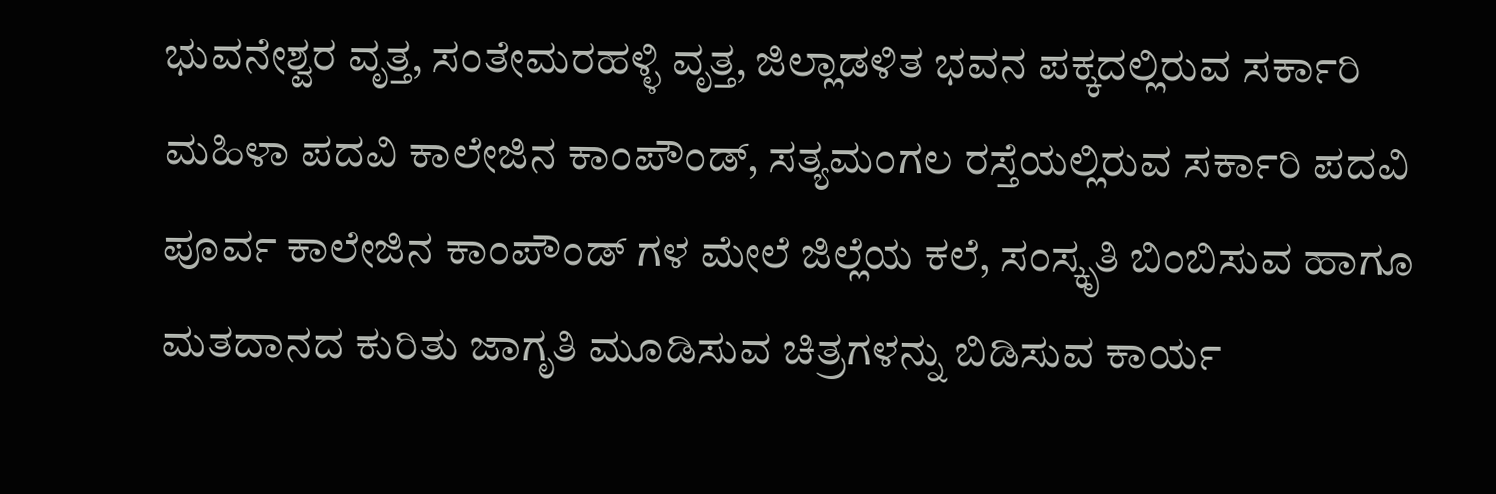ಭುವನೇಶ್ವರ ವೃತ್ತ, ಸಂತೇಮರಹಳ್ಳಿ ವೃತ್ತ, ಜಿಲ್ಲಾಡಳಿತ ಭವನ ಪಕ್ಕದಲ್ಲಿರುವ ಸರ್ಕಾರಿ ಮಹಿಳಾ ಪದವಿ ಕಾಲೇಜಿನ ಕಾಂಪೌಂಡ್, ಸತ್ಯಮಂಗಲ ರಸ್ತೆಯಲ್ಲಿರುವ ಸರ್ಕಾರಿ ಪದವಿ ಪೂರ್ವ ಕಾಲೇಜಿನ ಕಾಂಪೌಂಡ್ ಗಳ ಮೇಲೆ ಜಿಲ್ಲೆಯ ಕಲೆ, ಸಂಸ್ಕೃತಿ ಬಿಂಬಿಸುವ ಹಾಗೂ ಮತದಾನದ ಕುರಿತು ಜಾಗೃತಿ ಮೂಡಿಸುವ ಚಿತ್ರಗಳನ್ನು ಬಿಡಿಸುವ ಕಾರ್ಯ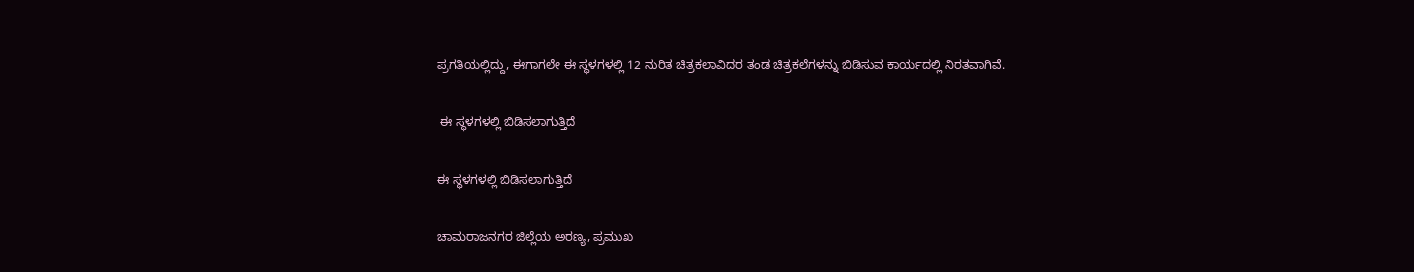ಪ್ರಗತಿಯಲ್ಲಿದ್ದು, ಈಗಾಗಲೇ ಈ ಸ್ಥಳಗಳಲ್ಲಿ 12 ನುರಿತ ಚಿತ್ರಕಲಾವಿದರ ತಂಡ ಚಿತ್ರಕಲೆಗಳನ್ನು ಬಿಡಿಸುವ ಕಾರ್ಯದಲ್ಲಿ ನಿರತವಾಗಿವೆ.

 ಈ ಸ್ಥಳಗಳಲ್ಲಿ ಬಿಡಿಸಲಾಗುತ್ತಿದೆ

ಈ ಸ್ಥಳಗಳಲ್ಲಿ ಬಿಡಿಸಲಾಗುತ್ತಿದೆ

ಚಾಮರಾಜನಗರ ಜಿಲ್ಲೆಯ ಅರಣ್ಯ, ಪ್ರಮುಖ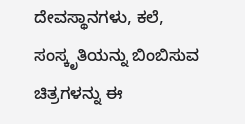ದೇವಸ್ಥಾನಗಳು, ಕಲೆ, ಸಂಸ್ಕೃತಿಯನ್ನು ಬಿಂಬಿಸುವ ಚಿತ್ರಗಳನ್ನು ಈ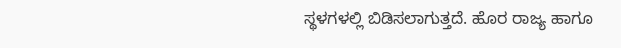ಸ್ಥಳಗಳಲ್ಲಿ ಬಿಡಿಸಲಾಗುತ್ತದೆ. ಹೊರ ರಾಜ್ಯ ಹಾಗೂ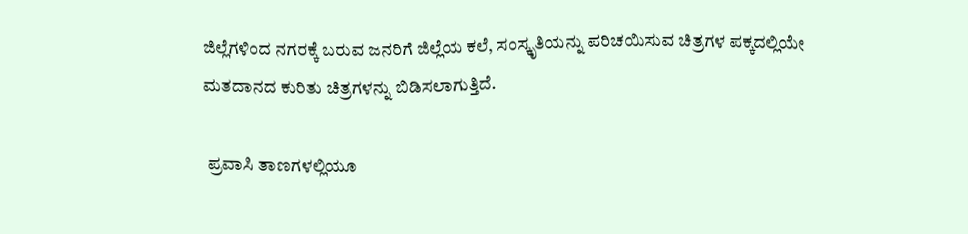ಜಿಲ್ಲೆಗಳಿಂದ ನಗರಕ್ಕೆ ಬರುವ ಜನರಿಗೆ ಜಿಲ್ಲೆಯ ಕಲೆ, ಸಂಸ್ಕೃತಿಯನ್ನು ಪರಿಚಯಿಸುವ ಚಿತ್ರಗಳ ಪಕ್ಕದಲ್ಲಿಯೇ ಮತದಾನದ ಕುರಿತು ಚಿತ್ರಗಳನ್ನು ಬಿಡಿಸಲಾಗುತ್ತಿದೆ.

 ಪ್ರವಾಸಿ ತಾಣಗಳಲ್ಲಿಯೂ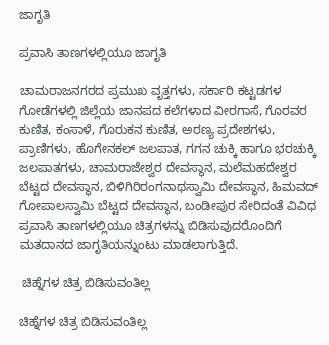ಜಾಗೃತಿ

ಪ್ರವಾಸಿ ತಾಣಗಳಲ್ಲಿಯೂ ಜಾಗೃತಿ

ಚಾಮರಾಜನಗರದ ಪ್ರಮುಖ ವೃತ್ತಗಳು, ಸರ್ಕಾರಿ ಕಟ್ಟಡಗಳ ಗೋಡೆಗಳಲ್ಲಿ ಜಿಲ್ಲೆಯ ಜಾನಪದ ಕಲೆಗಳಾದ ವೀರಗಾಸೆ, ಗೊರವರ ಕುಣಿತ, ಕಂಸಾಳೆ, ಗೊರುಕನ ಕುಣಿತ, ಅರಣ್ಯ ಪ್ರದೇಶಗಳು, ಪ್ರಾಣಿಗಳು, ಹೊಗೇನಕಲ್ ಜಲಪಾತ, ಗಗನ ಚುಕ್ಕಿ ಹಾಗೂ ಭರಚುಕ್ಕಿ ಜಲಪಾತಗಳು, ಚಾಮರಾಜೇಶ್ವರ ದೇವಸ್ಥಾನ, ಮಲೆಮಹದೇಶ್ವರ ಬೆಟ್ಟದ ದೇವಸ್ಥಾನ, ಬಿಳಿಗಿರಿರಂಗನಾಥಸ್ವಾಮಿ ದೇವಸ್ಥಾನ, ಹಿಮವದ್ ಗೋಪಾಲಸ್ವಾಮಿ ಬೆಟ್ಟದ ದೇವಸ್ಥಾನ, ಬಂಡೀಪುರ ಸೇರಿದಂತೆ ವಿವಿಧ ಪ್ರವಾಸಿ ತಾಣಗಳಲ್ಲಿಯೂ ಚಿತ್ರಗಳನ್ನು ಬಿಡಿಸುವುದರೊಂದಿಗೆ ಮತದಾನದ ಜಾಗೃತಿಯನ್ನುಂಟು ಮಾಡಲಾಗುತ್ತಿದೆ.

 ಚಿಹ್ನೆಗಳ ಚಿತ್ರ ಬಿಡಿಸುವಂತಿಲ್ಲ

ಚಿಹ್ನೆಗಳ ಚಿತ್ರ ಬಿಡಿಸುವಂತಿಲ್ಲ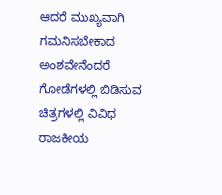ಆದರೆ ಮುಖ್ಯವಾಗಿ ಗಮನಿಸಬೇಕಾದ ಅಂಶವೇನೆಂದರೆ ಗೋಡೆಗಳಲ್ಲಿ ಬಿಡಿಸುವ ಚಿತ್ರಗಳಲ್ಲಿ ವಿವಿಧ ರಾಜಕೀಯ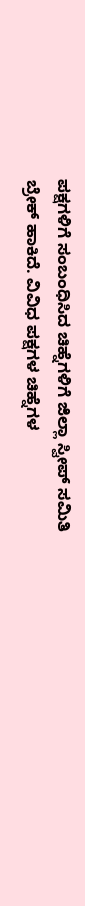ಪಕ್ಷಗಳಿಗೆ ಸಂಬಂಧಿಸಿದ ಚಿಹ್ನೆಗಳಿಗೆ ಜಿಲ್ಲಾ ಸ್ವೀಪ್ ಸಮಿತಿ ಬ್ರೇಕ್ ಹಾಕಿದೆ. ವಿವಿಧ ಪಕ್ಷಗಳ ಚಿಹ್ನೆಗಳ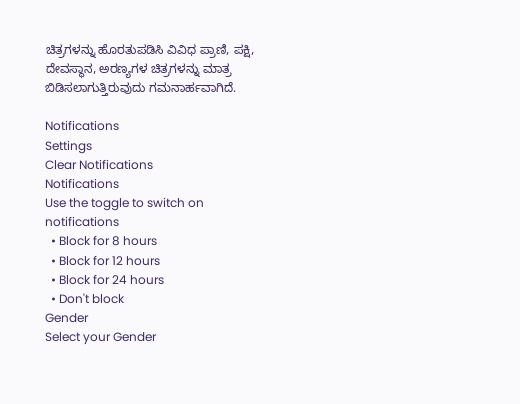ಚಿತ್ರಗಳನ್ನು ಹೊರತುಪಡಿಸಿ ವಿವಿಧ ಪ್ರಾಣಿ, ಪಕ್ಷಿ, ದೇವಸ್ಥಾನ, ಅರಣ್ಯಗಳ ಚಿತ್ರಗಳನ್ನು ಮಾತ್ರ ಬಿಡಿಸಲಾಗುತ್ತಿರುವುದು ಗಮನಾರ್ಹವಾಗಿದೆ.

Notifications
Settings
Clear Notifications
Notifications
Use the toggle to switch on notifications
  • Block for 8 hours
  • Block for 12 hours
  • Block for 24 hours
  • Don't block
Gender
Select your Gender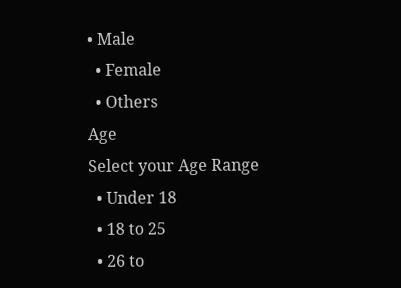• Male
  • Female
  • Others
Age
Select your Age Range
  • Under 18
  • 18 to 25
  • 26 to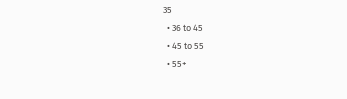35
  • 36 to 45
  • 45 to 55
  • 55+